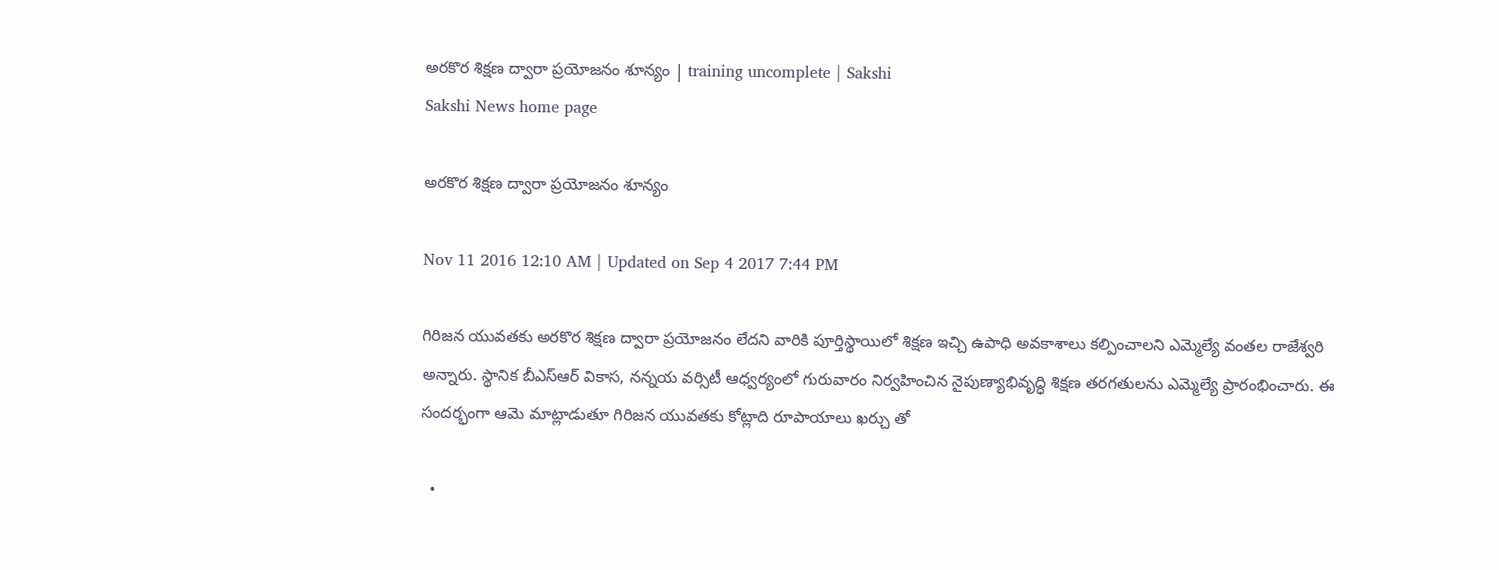అరకొర శిక్షణ ద్వారా ప్రయోజనం శూన్యం | training uncomplete | Sakshi
Sakshi News home page

అరకొర శిక్షణ ద్వారా ప్రయోజనం శూన్యం

Nov 11 2016 12:10 AM | Updated on Sep 4 2017 7:44 PM

గిరిజన యువతకు అరకొర శిక్షణ ద్వారా ప్రయోజనం లేదని వారికి పూర్తిస్థాయిలో శిక్షణ ఇచ్చి ఉపాధి అవకాశాలు కల్పించాలని ఎమ్మెల్యే వంతల రాజేశ్వరి అన్నారు. స్థానిక బీఎస్‌ఆర్‌ వికాస, నన్నయ వర్సిటీ ఆధ్వర్యంలో గురువారం నిర్వహించిన నైపుణ్యాభివృద్ధి శిక్షణ తరగతులను ఎమ్మెల్యే ప్రారంభించారు. ఈ సందర్భంగా ఆమె మాట్లాడుతూ గిరిజన యువతకు కోట్లాది రూపాయాలు ఖర్చు తో

  •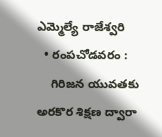ఎమ్మెల్యే రాజేశ్వరి
  • రంపచోడవరం :
    గిరిజన యువతకు అరకొర శిక్షణ ద్వారా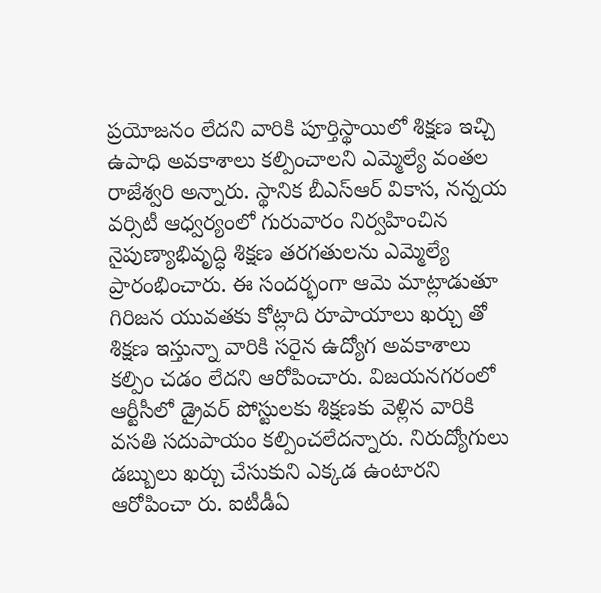ప్రయోజనం లేదని వారికి పూర్తిస్థాయిలో శిక్షణ ఇచ్చి ఉపాధి అవకాశాలు కల్పించాలని ఎమ్మెల్యే వంతల రాజేశ్వరి అన్నారు. స్థానిక బీఎస్‌ఆర్‌ వికాస, నన్నయ వర్సిటీ ఆధ్వర్యంలో గురువారం నిర్వహించిన నైపుణ్యాభివృద్ధి శిక్షణ తరగతులను ఎమ్మెల్యే ప్రారంభించారు. ఈ సందర్భంగా ఆమె మాట్లాడుతూ గిరిజన యువతకు కోట్లాది రూపాయాలు ఖర్చు తో శిక్షణ ఇస్తున్నా వారికి సరైన ఉద్యోగ అవకాశాలు కల్పిం చడం లేదని ఆరోపించారు. విజయనగరంలో ఆర్టీసీలో డ్రైవర్‌ పోస్టులకు శిక్షణకు వెళ్లిన వారికి వసతి సదుపాయం కల్పించలేదన్నారు. నిరుద్యోగులు డబ్బులు ఖర్చు చేసుకుని ఎక్కడ ఉంటారని ఆరోపించా రు. ఐటీడీఏ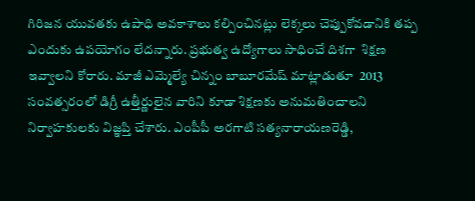గిరిజన యువతకు ఉపాధి అవకాశాలు కల్పించినట్లు లెక్కలు చెప్పుకోవడానికి తప్ప ఎందుకు ఉపయోగం లేదన్నారు. ప్రభుత్వ ఉద్యోగాలు సాధించే దిశగా  శిక్షణ ఇవ్వాలని కోరారు. మాజీ ఎమ్మెల్యే చిన్నం బాబూరమేష్‌ మాట్లాడుతూ  2013 సంవత్సరంలో డిగ్రీ ఉత్తీర్ణులైన వారిని కూడా శిక్షణకు అనుమతించాలని నిర్వాహకులకు విజ్ఞప్తి చేశారు. ఎంపీపీ అరగాటి సత్యనారాయణరెడ్డి,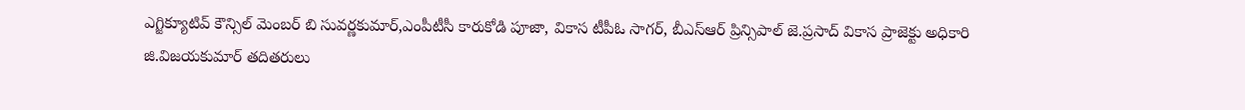ఎగ్జిక్యూటివ్‌ కౌన్సిల్‌ మెంబర్‌ బి సువర్ణకుమార్,ఎంపీటీసీ కారుకోడి పూజా, వికాస టీపీఓ సాగర్, బీఎస్‌ఆర్‌ ప్రిన్సిపాల్‌ జె.ప్రసాద్‌ వికాస ప్రాజెక్టు అధికారి జి.విజయకుమార్‌ తదితరులు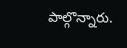పాల్గొన్నారు.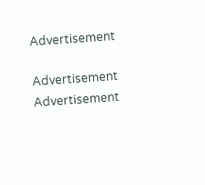Advertisement

Advertisement
Advertisement